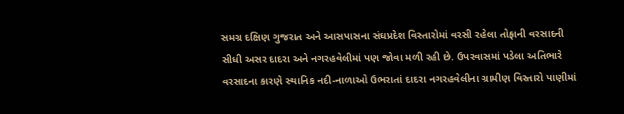સમગ્ર દક્ષિણ ગુજરાત અને આસપાસના સંઘપ્રદેશ વિસ્તારોમાં વરસી રહેલા તોફાની વરસાદની સીધી અસર દાદરા અને નગરહવેલીમાં પણ જોવા મળી રહી છે. ઉપરવાસમાં પડેલા અતિભારે વરસાદના કારણે સ્થાનિક નદી-નાળાઓ ઉભરાતાં દાદરા નગરહવેલીના ગ્રામીણ વિસ્તારો પાણીમાં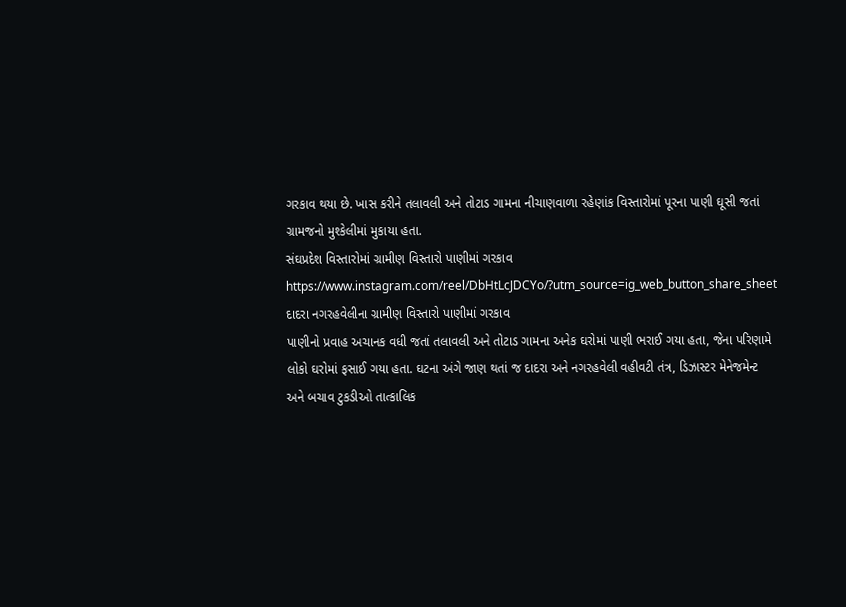ગરકાવ થયા છે. ખાસ કરીને તલાવલી અને તોટાડ ગામના નીચાણવાળા રહેણાંક વિસ્તારોમાં પૂરના પાણી ઘૂસી જતાં ગ્રામજનો મુશ્કેલીમાં મુકાયા હતા.
સંઘપ્રદેશ વિસ્તારોમાં ગ્રામીણ વિસ્તારો પાણીમાં ગરકાવ
https://www.instagram.com/reel/DbHtLcJDCYo/?utm_source=ig_web_button_share_sheet
દાદરા નગરહવેલીના ગ્રામીણ વિસ્તારો પાણીમાં ગરકાવ
પાણીનો પ્રવાહ અચાનક વધી જતાં તલાવલી અને તોટાડ ગામના અનેક ઘરોમાં પાણી ભરાઈ ગયા હતા, જેના પરિણામે લોકો ઘરોમાં ફસાઈ ગયા હતા. ઘટના અંગે જાણ થતાં જ દાદરા અને નગરહવેલી વહીવટી તંત્ર, ડિઝાસ્ટર મેનેજમેન્ટ અને બચાવ ટુકડીઓ તાત્કાલિક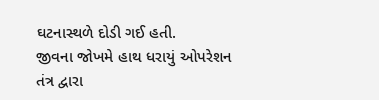ઘટનાસ્થળે દોડી ગઈ હતી.
જીવના જોખમે હાથ ધરાયું ઓપરેશન
તંત્ર દ્વારા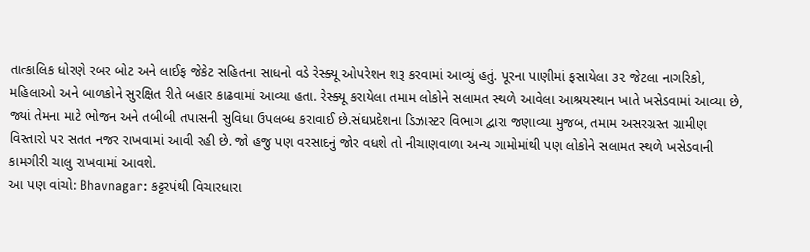તાત્કાલિક ધોરણે રબર બોટ અને લાઈફ જેકેટ સહિતના સાધનો વડે રેસ્ક્યૂ ઓપરેશન શરૂ કરવામાં આવ્યું હતું. પૂરના પાણીમાં ફસાયેલા ૩૨ જેટલા નાગરિકો, મહિલાઓ અને બાળકોને સુરક્ષિત રીતે બહાર કાઢવામાં આવ્યા હતા. રેસ્ક્યૂ કરાયેલા તમામ લોકોને સલામત સ્થળે આવેલા આશ્રયસ્થાન ખાતે ખસેડવામાં આવ્યા છે, જ્યાં તેમના માટે ભોજન અને તબીબી તપાસની સુવિધા ઉપલબ્ધ કરાવાઈ છે.સંઘપ્રદેશના ડિઝાસ્ટર વિભાગ દ્વારા જણાવ્યા મુજબ, તમામ અસરગ્રસ્ત ગ્રામીણ વિસ્તારો પર સતત નજર રાખવામાં આવી રહી છે. જો હજુ પણ વરસાદનું જોર વધશે તો નીચાણવાળા અન્ય ગામોમાંથી પણ લોકોને સલામત સ્થળે ખસેડવાની કામગીરી ચાલુ રાખવામાં આવશે.
આ પણ વાંચો: Bhavnagar: કટ્ટરપંથી વિચારધારા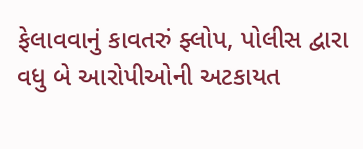ફેલાવવાનું કાવતરું ફ્લોપ, પોલીસ દ્વારા વધુ બે આરોપીઓની અટકાયત